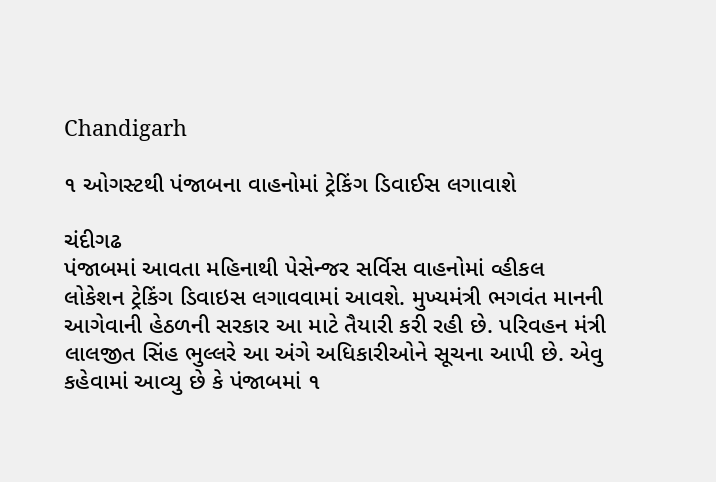Chandigarh

૧ ઓગસ્ટથી પંજાબના વાહનોમાં ટ્રેકિંગ ડિવાઈસ લગાવાશે

ચંદીગઢ
પંજાબમાં આવતા મહિનાથી પેસેન્જર સર્વિસ વાહનોમાં વ્હીકલ લોકેશન ટ્રેકિંગ ડિવાઇસ લગાવવામાં આવશે. મુખ્યમંત્રી ભગવંત માનની આગેવાની હેઠળની સરકાર આ માટે તૈયારી કરી રહી છે. પરિવહન મંત્રી લાલજીત સિંહ ભુલ્લરે આ અંગે અધિકારીઓને સૂચના આપી છે. એવુ કહેવામાં આવ્યુ છે કે પંજાબમાં ૧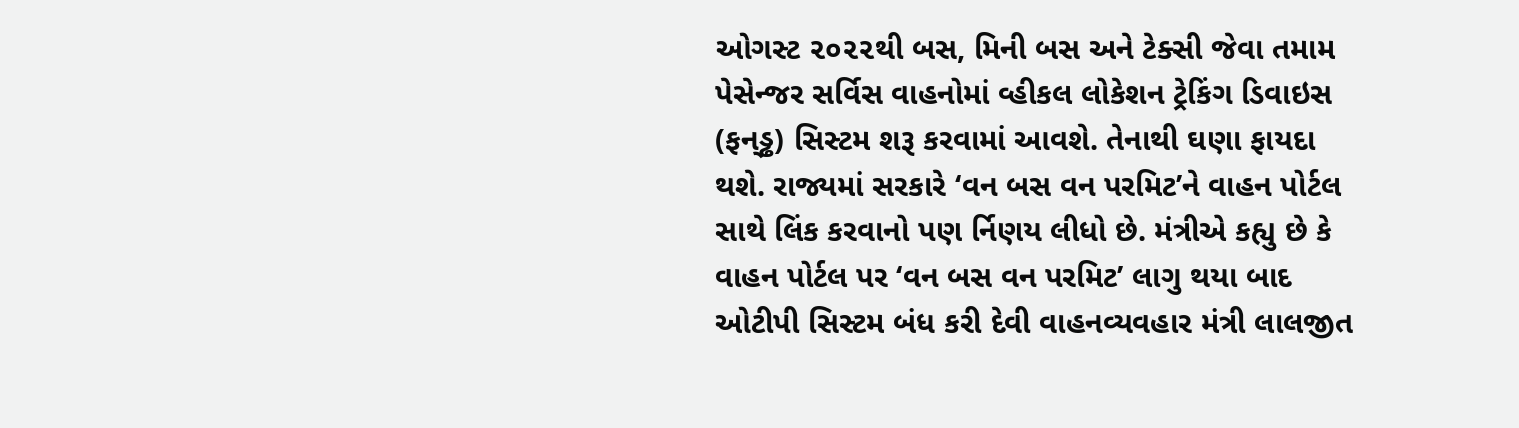ઓગસ્ટ ૨૦૨૨થી બસ, મિની બસ અને ટેક્સી જેવા તમામ પેસેન્જર સર્વિસ વાહનોમાં વ્હીકલ લોકેશન ટ્રેકિંગ ડિવાઇસ (ફન્‌ડ્ઢ) સિસ્ટમ શરૂ કરવામાં આવશે. તેનાથી ઘણા ફાયદા થશે. રાજ્યમાં સરકારે ‘વન બસ વન પરમિટ’ને વાહન પોર્ટલ સાથે લિંક કરવાનો પણ ર્નિણય લીધો છે. મંત્રીએ કહ્યુ છે કે વાહન પોર્ટલ પર ‘વન બસ વન પરમિટ’ લાગુ થયા બાદ ઓટીપી સિસ્ટમ બંધ કરી દેવી વાહનવ્યવહાર મંત્રી લાલજીત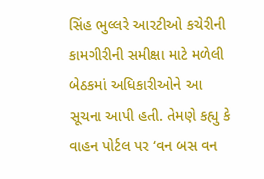સિંહ ભુલ્લરે આરટીઓ કચેરીની કામગીરીની સમીક્ષા માટે મળેલી બેઠકમાં અધિકારીઓને આ સૂચના આપી હતી. તેમણે કહ્યુ કે વાહન પોર્ટલ પર ‘વન બસ વન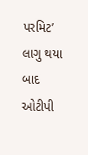પરમિટ’ લાગુ થયા બાદ ઓટીપી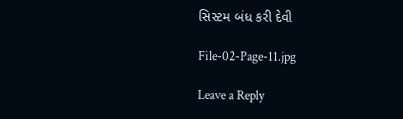સિસ્ટમ બંધ કરી દેવી

File-02-Page-11.jpg

Leave a Reply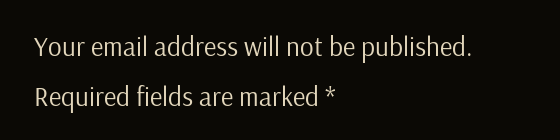Your email address will not be published. Required fields are marked *